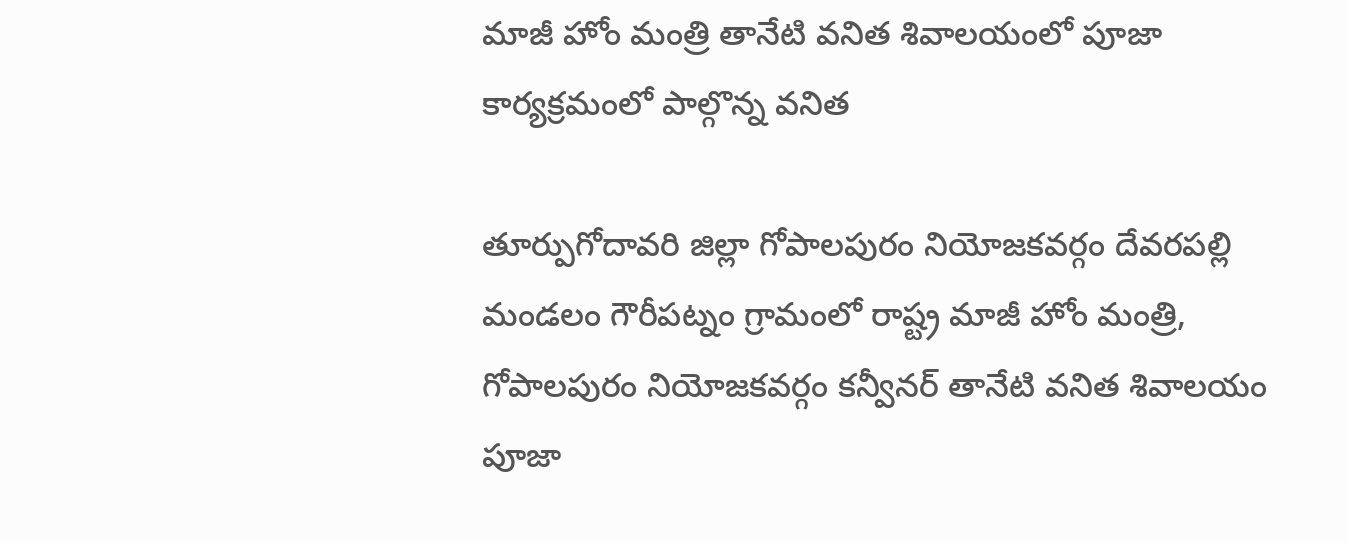మాజీ హోం మంత్రి తానేటి వనిత శివాలయంలో పూజా కార్యక్రమంలో పాల్గొన్న వనిత

తూర్పుగోదావరి జిల్లా గోపాలపురం నియోజకవర్గం దేవరపల్లి మండలం గౌరీపట్నం గ్రామంలో రాష్ట్ర మాజీ హోం మంత్రి, గోపాలపురం నియోజకవర్గం కన్వీనర్ తానేటి వనిత శివాలయం పూజా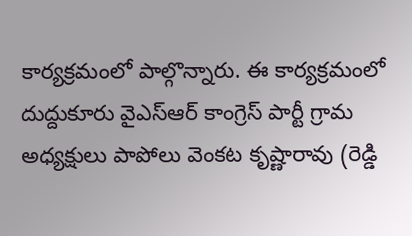కార్యక్రమంలో పాల్గొన్నారు. ఈ కార్యక్రమంలో దుద్దుకూరు వైఎస్ఆర్ కాంగ్రెస్ పార్టీ గ్రామ అధ్యక్షులు పాపోలు వెంకట కృష్ణారావు (రెడ్డి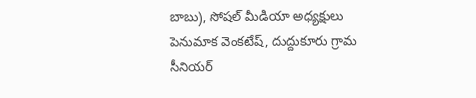బాబు), సోషల్ మీడియా అధ్యక్షులు పెనుమాక వెంకటేష్, దుద్దుకూరు గ్రామ సీనియర్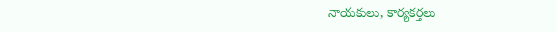నాయకులు, కార్యకర్తలు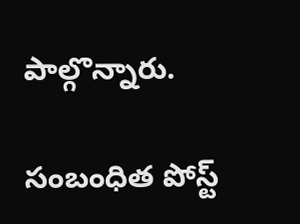పాల్గొన్నారు.

సంబంధిత పోస్ట్